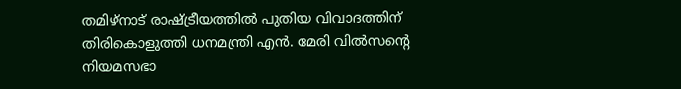തമിഴ്നാട് രാഷ്ട്രീയത്തിൽ പുതിയ വിവാദത്തിന് തിരികൊളുത്തി ധനമന്ത്രി എൻ. മേരി വിൽസന്റെ നിയമസഭാ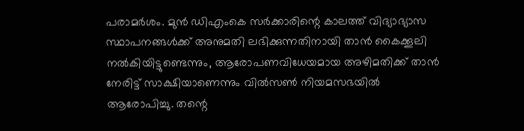പരാമർശം. മുൻ ഡിഎംകെ സർക്കാരിന്റെ കാലത്ത് വിദ്യാഭ്യാസ സ്ഥാപനങ്ങൾക്ക് അനുമതി ലഭിക്കുന്നതിനായി താൻ കൈക്കൂലി നൽകിയിട്ടുണ്ടെന്നും, ആരോപണവിധേയമായ അഴിമതിക്ക് താൻ നേരിട്ട് സാക്ഷിയാണെന്നും വിൽസൺ നിയമസഭയിൽ ആരോപിച്ചു. തന്റെ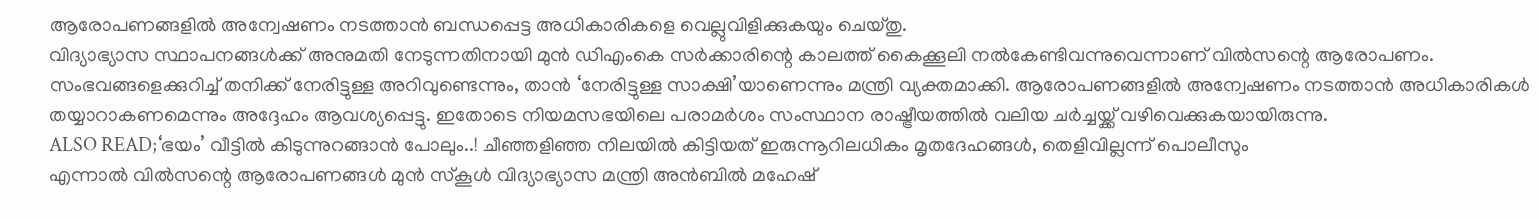ആരോപണങ്ങളിൽ അന്വേഷണം നടത്താൻ ബന്ധപ്പെട്ട അധികാരികളെ വെല്ലുവിളിക്കുകയും ചെയ്തു.
വിദ്യാഭ്യാസ സ്ഥാപനങ്ങൾക്ക് അനുമതി നേടുന്നതിനായി മുൻ ഡിഎംകെ സർക്കാരിന്റെ കാലത്ത് കൈക്കൂലി നൽകേണ്ടിവന്നുവെന്നാണ് വിൽസന്റെ ആരോപണം. സംഭവങ്ങളെക്കുറിച്ച് തനിക്ക് നേരിട്ടുള്ള അറിവുണ്ടെന്നും, താൻ ‘നേരിട്ടുള്ള സാക്ഷി’യാണെന്നും മന്ത്രി വ്യക്തമാക്കി. ആരോപണങ്ങളിൽ അന്വേഷണം നടത്താൻ അധികാരികൾ തയ്യാറാകണമെന്നും അദ്ദേഹം ആവശ്യപ്പെട്ടു. ഇതോടെ നിയമസഭയിലെ പരാമർശം സംസ്ഥാന രാഷ്ട്രീയത്തിൽ വലിയ ചർച്ചയ്ക്ക് വഴിവെക്കുകയായിരുന്നു.
ALSO READ;‘ഭയം’ വീട്ടിൽ കിടുന്നുറങ്ങാൻ പോലും..! ചീഞ്ഞളിഞ്ഞ നിലയിൽ കിട്ടിയത് ഇരുന്നൂറിലധികം മൃതദേഹങ്ങൾ, തെളിവില്ലന്ന് പൊലീസും
എന്നാൽ വിൽസന്റെ ആരോപണങ്ങൾ മുൻ സ്കൂൾ വിദ്യാഭ്യാസ മന്ത്രി അൻബിൽ മഹേഷ്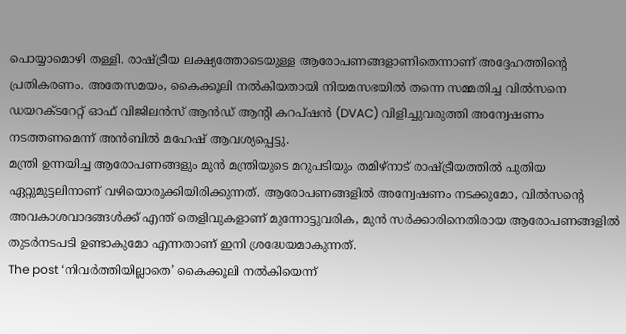പൊയ്യാമൊഴി തള്ളി. രാഷ്ട്രീയ ലക്ഷ്യത്തോടെയുള്ള ആരോപണങ്ങളാണിതെന്നാണ് അദ്ദേഹത്തിന്റെ പ്രതികരണം. അതേസമയം, കൈക്കൂലി നൽകിയതായി നിയമസഭയിൽ തന്നെ സമ്മതിച്ച വിൽസനെ ഡയറക്ടറേറ്റ് ഓഫ് വിജിലൻസ് ആൻഡ് ആന്റി കറപ്ഷൻ (DVAC) വിളിച്ചുവരുത്തി അന്വേഷണം നടത്തണമെന്ന് അൻബിൽ മഹേഷ് ആവശ്യപ്പെട്ടു.
മന്ത്രി ഉന്നയിച്ച ആരോപണങ്ങളും മുൻ മന്ത്രിയുടെ മറുപടിയും തമിഴ്നാട് രാഷ്ട്രീയത്തിൽ പുതിയ ഏറ്റുമുട്ടലിനാണ് വഴിയൊരുക്കിയിരിക്കുന്നത്. ആരോപണങ്ങളിൽ അന്വേഷണം നടക്കുമോ, വിൽസന്റെ അവകാശവാദങ്ങൾക്ക് എന്ത് തെളിവുകളാണ് മുന്നോട്ടുവരിക, മുൻ സർക്കാരിനെതിരായ ആരോപണങ്ങളിൽ തുടർനടപടി ഉണ്ടാകുമോ എന്നതാണ് ഇനി ശ്രദ്ധേയമാകുന്നത്.
The post ‘നിവർത്തിയില്ലാതെ’ കൈക്കൂലി നൽകിയെന്ന്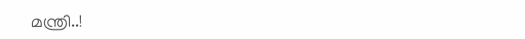മന്ത്രി..!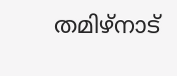തമിഴ്നാട്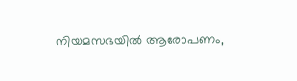നിയമസഭയിൽ ആരോപണം,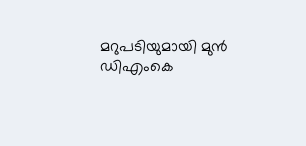മറുപടിയുമായി മുൻ ഡിഎംകെ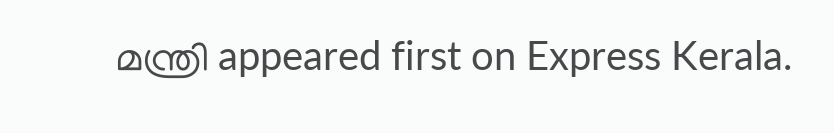മന്ത്രി appeared first on Express Kerala.